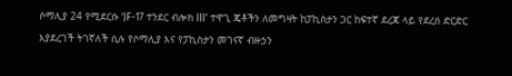ሶማሊያ 24 የሚደርሱ ‘JF-17 ተንደር ብሎክ III’ ተዋጊ ጄቶችን ለመግዛት ከፓኪስታን ጋር ከፍተኛ ደረጃ ላይ የደረሰ ድርድር እያደረገች ትገኛለች ሲሉ የሶማሊያ እና የፓኪስታን መገናኛ ብዙኃን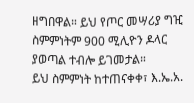ዘግበዋል። ይህ የጦር መሣሪያ ግዢ ስምምነትም 900 ሚሊዮን ዶላር ያወጣል ተብሎ ይገመታል።
ይህ ስምምነት ከተጠናቀቀ፣ እ.ኤ.አ.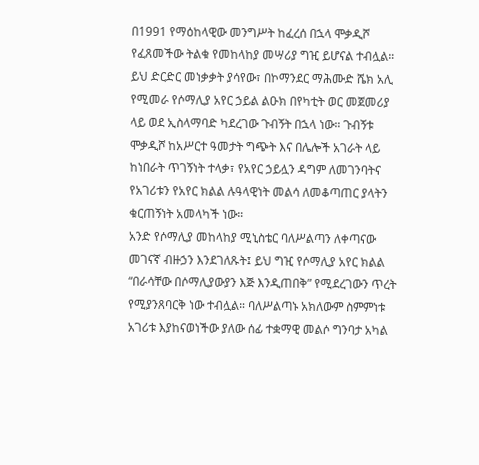በ1991 የማዕከላዊው መንግሥት ከፈረሰ በኋላ ሞቃዲሾ የፈጸመችው ትልቁ የመከላከያ መሣሪያ ግዢ ይሆናል ተብሏል።
ይህ ድርድር መነቃቃት ያሳየው፣ በኮማንደር ማሕሙድ ሼክ አሊ የሚመራ የሶማሊያ አየር ኃይል ልዑክ በየካቲት ወር መጀመሪያ ላይ ወደ ኢስላማባድ ካደረገው ጉብኝት በኋላ ነው። ጉብኝቱ ሞቃዲሾ ከአሥርተ ዓመታት ግጭት እና በሌሎች አገራት ላይ ከነበራት ጥገኝነት ተላቃ፣ የአየር ኃይሏን ዳግም ለመገንባትና የአገሪቱን የአየር ክልል ሉዓላዊነት መልሳ ለመቆጣጠር ያላትን ቁርጠኝነት አመላካች ነው።
አንድ የሶማሊያ መከላከያ ሚኒስቴር ባለሥልጣን ለቀጣናው መገናኛ ብዙኃን እንደገለጹት፤ ይህ ግዢ የሶማሊያ አየር ክልል “በራሳቸው በሶማሊያውያን እጅ እንዲጠበቅ” የሚደረገውን ጥረት የሚያንጸባርቅ ነው ተብሏል። ባለሥልጣኑ አክለውም ስምምነቱ አገሪቱ እያከናወነችው ያለው ሰፊ ተቋማዊ መልሶ ግንባታ አካል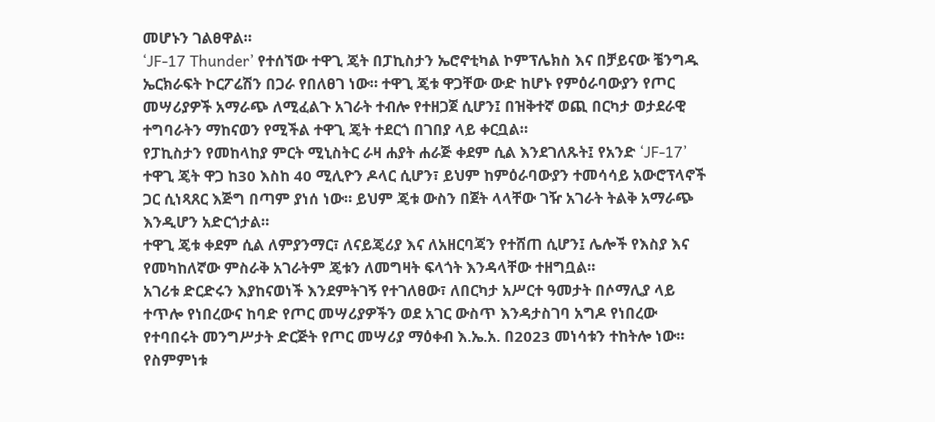መሆኑን ገልፀዋል።
‘JF-17 Thunder’ የተሰኘው ተዋጊ ጄት በፓኪስታን ኤሮኖቲካል ኮምፕሌክስ እና በቻይናው ቼንግዱ ኤርክራፍት ኮርፖሬሽን በጋራ የበለፀገ ነው። ተዋጊ ጄቱ ዋጋቸው ውድ ከሆኑ የምዕራባውያን የጦር መሣሪያዎች አማራጭ ለሚፈልጉ አገራት ተብሎ የተዘጋጀ ሲሆን፤ በዝቅተኛ ወጪ በርካታ ወታደራዊ ተግባራትን ማከናወን የሚችል ተዋጊ ጄት ተደርጎ በገበያ ላይ ቀርቧል።
የፓኪስታን የመከላከያ ምርት ሚኒስትር ራዛ ሐያት ሐራጅ ቀደም ሲል እንደገለጹት፤ የአንድ ‘JF-17’ ተዋጊ ጄት ዋጋ ከ30 እስከ 40 ሚሊዮን ዶላር ሲሆን፣ ይህም ከምዕራባውያን ተመሳሳይ አውሮፕላኖች ጋር ሲነጻጸር እጅግ በጣም ያነሰ ነው። ይህም ጄቱ ውስን በጀት ላላቸው ገዥ አገራት ትልቅ አማራጭ እንዲሆን አድርጎታል።
ተዋጊ ጄቱ ቀደም ሲል ለምያንማር፣ ለናይጄሪያ እና ለአዘርባጃን የተሸጠ ሲሆን፤ ሌሎች የእስያ እና የመካከለኛው ምስራቅ አገራትም ጄቱን ለመግዛት ፍላጎት እንዳላቸው ተዘግቧል።
አገሪቱ ድርድሩን እያከናወነች እንደምትገኝ የተገለፀው፣ ለበርካታ አሥርተ ዓመታት በሶማሊያ ላይ ተጥሎ የነበረውና ከባድ የጦር መሣሪያዎችን ወደ አገር ውስጥ እንዳታስገባ አግዶ የነበረው የተባበሩት መንግሥታት ድርጅት የጦር መሣሪያ ማዕቀብ እ.ኤ.አ. በ2023 መነሳቱን ተከትሎ ነው።
የስምምነቱ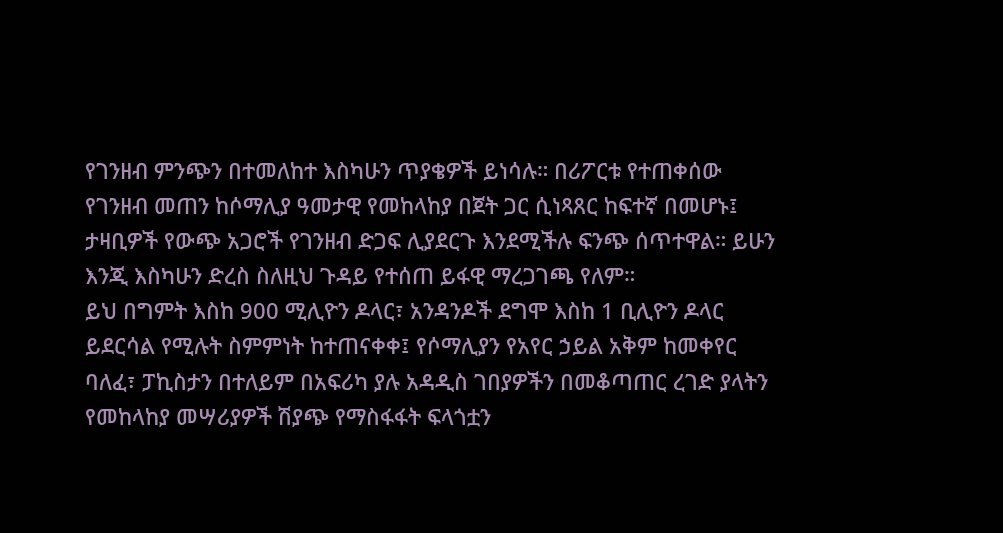የገንዘብ ምንጭን በተመለከተ እስካሁን ጥያቄዎች ይነሳሉ። በሪፖርቱ የተጠቀሰው የገንዘብ መጠን ከሶማሊያ ዓመታዊ የመከላከያ በጀት ጋር ሲነጻጸር ከፍተኛ በመሆኑ፤ ታዛቢዎች የውጭ አጋሮች የገንዘብ ድጋፍ ሊያደርጉ እንደሚችሉ ፍንጭ ሰጥተዋል። ይሁን እንጂ እስካሁን ድረስ ስለዚህ ጉዳይ የተሰጠ ይፋዊ ማረጋገጫ የለም።
ይህ በግምት እስከ 900 ሚሊዮን ዶላር፣ አንዳንዶች ደግሞ እስከ 1 ቢሊዮን ዶላር ይደርሳል የሚሉት ስምምነት ከተጠናቀቀ፤ የሶማሊያን የአየር ኃይል አቅም ከመቀየር ባለፈ፣ ፓኪስታን በተለይም በአፍሪካ ያሉ አዳዲስ ገበያዎችን በመቆጣጠር ረገድ ያላትን የመከላከያ መሣሪያዎች ሽያጭ የማስፋፋት ፍላጎቷን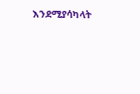እንደሚያሳካላት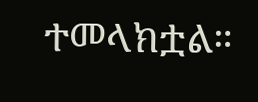ተመላክቷል።